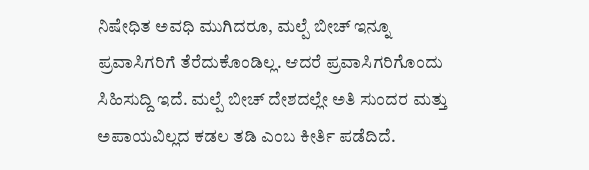ನಿಷೇಧಿತ ಅವಧಿ ಮುಗಿದರೂ, ಮಲ್ಪೆ ಬೀಚ್ ಇನ್ನೂ ಪ್ರವಾಸಿಗರಿಗೆ ತೆರೆದುಕೊಂಡಿಲ್ಲ. ಆದರೆ ಪ್ರವಾಸಿಗರಿಗೊಂದು ಸಿಹಿಸುದ್ದಿ ಇದೆ. ಮಲ್ಪೆ ಬೀಚ್ ದೇಶದಲ್ಲೇ ಅತಿ ಸುಂದರ ಮತ್ತು ಅಪಾಯವಿಲ್ಲದ ಕಡಲ ತಡಿ ಎಂಬ ಕೀರ್ತಿ ಪಡೆದಿದೆ.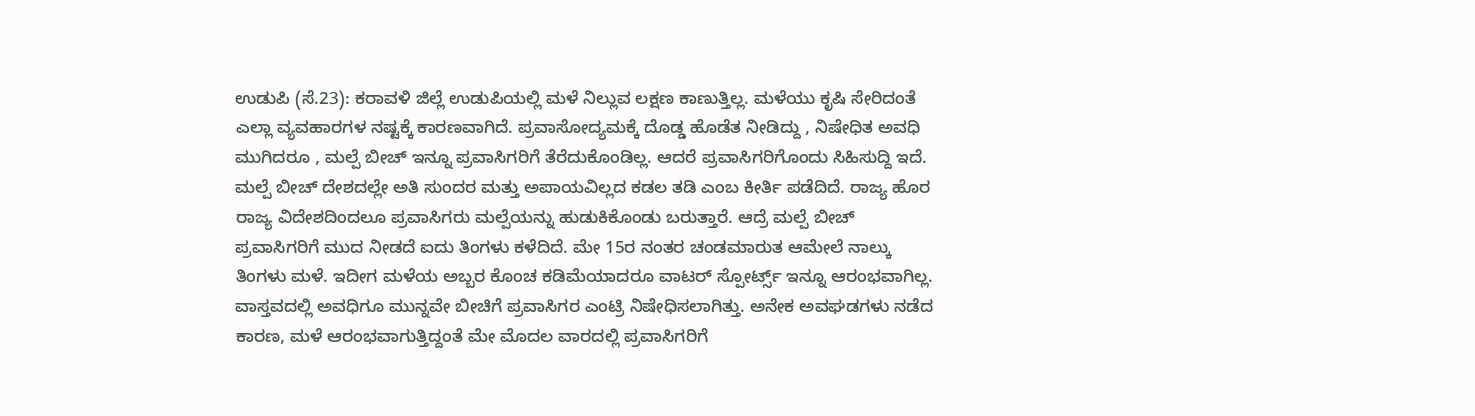ಉಡುಪಿ (ಸೆ.23): ಕರಾವಳಿ ಜಿಲ್ಲೆ ಉಡುಪಿಯಲ್ಲಿ ಮಳೆ ನಿಲ್ಲುವ ಲಕ್ಷಣ ಕಾಣುತ್ತಿಲ್ಲ. ಮಳೆಯು ಕೃಷಿ ಸೇರಿದಂತೆ ಎಲ್ಲಾ ವ್ಯವಹಾರಗಳ ನಷ್ಟಕ್ಕೆ ಕಾರಣವಾಗಿದೆ. ಪ್ರವಾಸೋದ್ಯಮಕ್ಕೆ ದೊಡ್ಡ ಹೊಡೆತ ನೀಡಿದ್ದು , ನಿಷೇಧಿತ ಅವಧಿ ಮುಗಿದರೂ , ಮಲ್ಪೆ ಬೀಚ್ ಇನ್ನೂ ಪ್ರವಾಸಿಗರಿಗೆ ತೆರೆದುಕೊಂಡಿಲ್ಲ. ಆದರೆ ಪ್ರವಾಸಿಗರಿಗೊಂದು ಸಿಹಿಸುದ್ದಿ ಇದೆ. ಮಲ್ಪೆ ಬೀಚ್ ದೇಶದಲ್ಲೇ ಅತಿ ಸುಂದರ ಮತ್ತು ಅಪಾಯವಿಲ್ಲದ ಕಡಲ ತಡಿ ಎಂಬ ಕೀರ್ತಿ ಪಡೆದಿದೆ. ರಾಜ್ಯ ಹೊರ ರಾಜ್ಯ ವಿದೇಶದಿಂದಲೂ ಪ್ರವಾಸಿಗರು ಮಲ್ಪೆಯನ್ನು ಹುಡುಕಿಕೊಂಡು ಬರುತ್ತಾರೆ. ಆದ್ರೆ ಮಲ್ಪೆ ಬೀಚ್ ಪ್ರವಾಸಿಗರಿಗೆ ಮುದ ನೀಡದೆ ಐದು ತಿಂಗಳು ಕಳೆದಿದೆ. ಮೇ 15ರ ನಂತರ ಚಂಡಮಾರುತ ಆಮೇಲೆ ನಾಲ್ಕು ತಿಂಗಳು ಮಳೆ. ಇದೀಗ ಮಳೆಯ ಅಬ್ಬರ ಕೊಂಚ ಕಡಿಮೆಯಾದರೂ ವಾಟರ್ ಸ್ಪೋರ್ಟ್ಸ್ ಇನ್ನೂ ಆರಂಭವಾಗಿಲ್ಲ. ವಾಸ್ತವದಲ್ಲಿ ಅವಧಿಗೂ ಮುನ್ನವೇ ಬೀಚಿಗೆ ಪ್ರವಾಸಿಗರ ಎಂಟ್ರಿ ನಿಷೇಧಿಸಲಾಗಿತ್ತು. ಅನೇಕ ಅವಘಡಗಳು ನಡೆದ ಕಾರಣ, ಮಳೆ ಆರಂಭವಾಗುತ್ತಿದ್ದಂತೆ ಮೇ ಮೊದಲ ವಾರದಲ್ಲಿ ಪ್ರವಾಸಿಗರಿಗೆ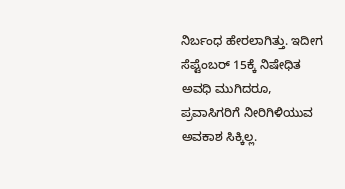ನಿರ್ಬಂಧ ಹೇರಲಾಗಿತ್ತು. ಇದೀಗ ಸೆಪ್ಟೆಂಬರ್ 15ಕ್ಕೆ ನಿಷೇಧಿತ ಅವಧಿ ಮುಗಿದರೂ, ಪ್ರವಾಸಿಗರಿಗೆ ನೀರಿಗಿಳಿಯುವ ಅವಕಾಶ ಸಿಕ್ಕಿಲ್ಲ.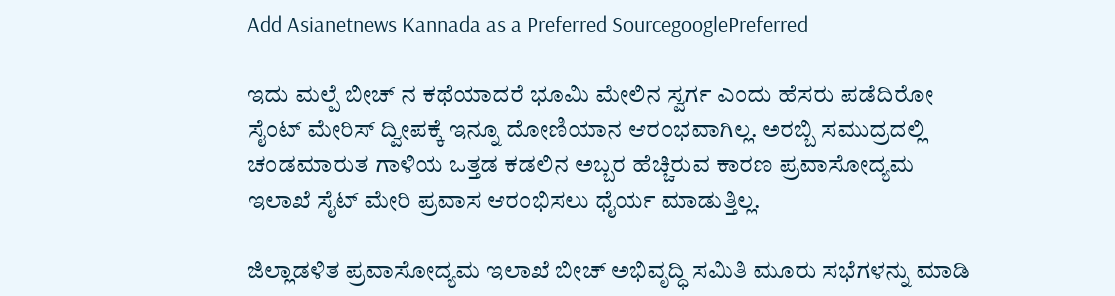Add Asianetnews Kannada as a Preferred SourcegooglePreferred

ಇದು ಮಲ್ಪೆ ಬೀಚ್ ನ ಕಥೆಯಾದರೆ ಭೂಮಿ ಮೇಲಿನ ಸ್ವರ್ಗ ಎಂದು ಹೆಸರು ಪಡೆದಿರೋ ಸೈಂಟ್ ಮೇರಿಸ್ ದ್ವೀಪಕ್ಕೆ ಇನ್ನೂ ದೋಣಿಯಾನ ಆರಂಭವಾಗಿಲ್ಲ. ಅರಬ್ಬಿ ಸಮುದ್ರದಲ್ಲಿ ಚಂಡಮಾರುತ ಗಾಳಿಯ ಒತ್ತಡ ಕಡಲಿನ ಅಬ್ಬರ ಹೆಚ್ಚಿರುವ ಕಾರಣ ಪ್ರವಾಸೋದ್ಯಮ ಇಲಾಖೆ ಸೈಟ್ ಮೇರಿ ಪ್ರವಾಸ ಆರಂಭಿಸಲು ಧೈರ್ಯ ಮಾಡುತ್ತಿಲ್ಲ.

ಜಿಲ್ಲಾಡಳಿತ ಪ್ರವಾಸೋದ್ಯಮ ಇಲಾಖೆ ಬೀಚ್ ಅಭಿವೃದ್ಧಿ ಸಮಿತಿ ಮೂರು ಸಭೆಗಳನ್ನು ಮಾಡಿ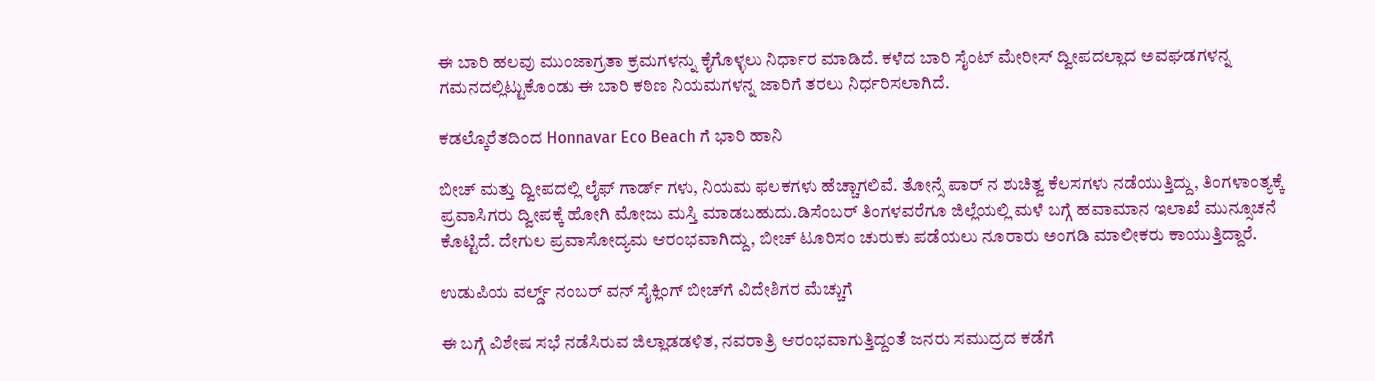ಈ ಬಾರಿ ಹಲವು ಮುಂಜಾಗ್ರತಾ ಕ್ರಮಗಳನ್ನು ಕೈಗೊಳ್ಳಲು ನಿರ್ಧಾರ ಮಾಡಿದೆ. ಕಳೆದ ಬಾರಿ ಸೈಂಟ್ ಮೇರೀಸ್ ದ್ವೀಪದಲ್ಲಾದ ಅವಘಡಗಳನ್ನ ಗಮನದಲ್ಲಿಟ್ಟುಕೊಂಡು ಈ ಬಾರಿ ಕಠಿಣ ನಿಯಮಗಳನ್ನ ಜಾರಿಗೆ ತರಲು ನಿರ್ಧರಿಸಲಾಗಿದೆ.

ಕಡಲ್ಕೊರೆತದಿಂದ Honnavar Eco Beach ಗೆ ಭಾರಿ ಹಾನಿ

ಬೀಚ್ ಮತ್ತು ದ್ವೀಪದಲ್ಲಿ ಲೈಫ್ ಗಾರ್ಡ್ ಗಳು, ನಿಯಮ ಫಲಕಗಳು ಹೆಚ್ಚಾಗಲಿವೆ. ತೋನ್ಸೆ ಪಾರ್ ನ ಶುಚಿತ್ವ ಕೆಲಸಗಳು ನಡೆಯುತ್ತಿದ್ದು, ತಿಂಗಳಾಂತ್ಯಕ್ಕೆ ಪ್ರವಾಸಿಗರು ದ್ವೀಪಕ್ಕೆ ಹೋಗಿ ಮೋಜು ಮಸ್ತಿ ಮಾಡಬಹುದು.ಡಿಸೆಂಬರ್ ತಿಂಗಳವರೆಗೂ ಜಿಲ್ಲೆಯಲ್ಲಿ ಮಳೆ ಬಗ್ಗೆ ಹವಾಮಾನ ಇಲಾಖೆ ಮುನ್ಸೂಚನೆ ಕೊಟ್ಟಿದೆ. ದೇಗುಲ ಪ್ರವಾಸೋದ್ಯಮ ಆರಂಭವಾಗಿದ್ದು, ಬೀಚ್ ಟೂರಿಸಂ ಚುರುಕು ಪಡೆಯಲು ನೂರಾರು ಅಂಗಡಿ ಮಾಲೀಕರು ಕಾಯುತ್ತಿದ್ದಾರೆ.

ಉಡುಪಿಯ ವರ್ಲ್ಡ್ ನಂಬರ್ ವನ್ ಸೈಕ್ಲಿಂಗ್ ಬೀಚ್‌ಗೆ ವಿದೇಶಿಗರ ಮೆಚ್ಚುಗೆ

ಈ ಬಗ್ಗೆ ವಿಶೇಷ ಸಭೆ ನಡೆಸಿರುವ ಜಿಲ್ಲಾಡಡಳಿತ, ನವರಾತ್ರಿ ಆರಂಭವಾಗುತ್ತಿದ್ದಂತೆ ಜನರು ಸಮುದ್ರದ ಕಡೆಗೆ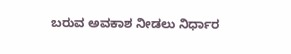ಬರುವ ಅವಕಾಶ ನೀಡಲು ನಿರ್ಧಾರ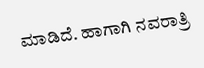ಮಾಡಿದೆ. ಹಾಗಾಗಿ ನವರಾತ್ರಿ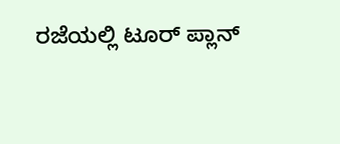ರಜೆಯಲ್ಲಿ ಟೂರ್ ಪ್ಲಾನ್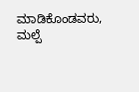ಮಾಡಿಕೊಂಡವರು, ಮಲ್ಪೆ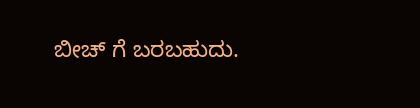ಬೀಚ್ ಗೆ ಬರಬಹುದು.